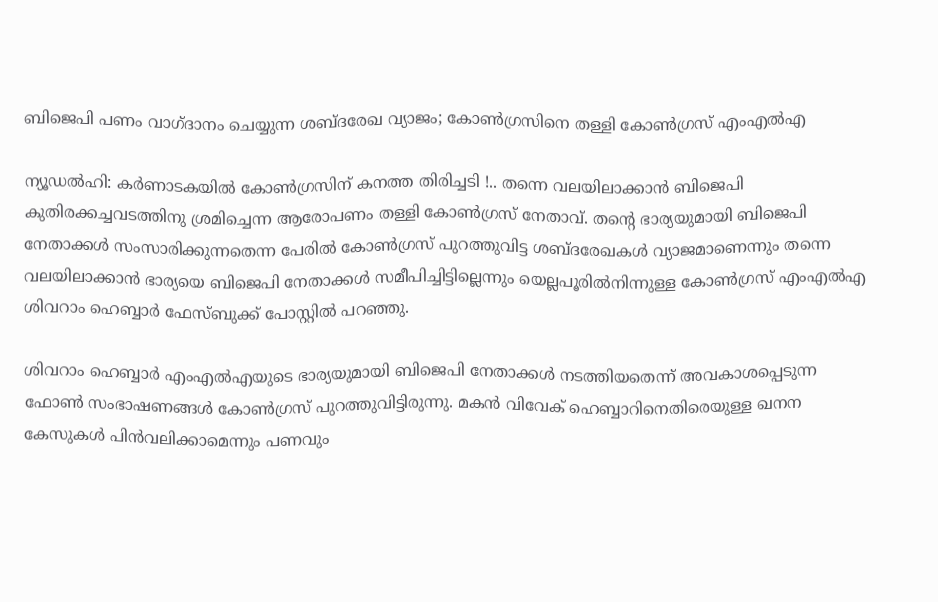ബിജെപി പണം വാഗ്ദാനം ചെയ്യുന്ന ശബ്ദരേഖ വ്യാജം; കോണ്‍ഗ്രസിനെ തള്ളി കോൺഗ്രസ് എംഎൽഎ

ന്യൂഡൽഹി: കർണാടകയിൽ കോൺഗ്രസിന് കനത്ത തിരിച്ചടി !.. തന്നെ വലയിലാക്കാൻ ബിജെപി കുതിരക്കച്ചവടത്തിനു ശ്രമിച്ചെന്ന ആരോപണം തള്ളി കോണ്‍ഗ്രസ് നേതാവ്. തന്‍റെ ഭാര്യയുമായി ബിജെപി നേതാക്കൾ സംസാരിക്കുന്നതെന്ന പേരിൽ കോണ്‍ഗ്രസ് പുറത്തുവിട്ട ശബ്ദരേഖകൾ വ്യാജമാണെന്നും തന്നെ വലയിലാക്കാൻ ഭാര്യയെ ബിജെപി നേതാക്കൾ സമീപിച്ചിട്ടില്ലെന്നും യെല്ലപൂരിൽനിന്നുള്ള കോണ്‍ഗ്രസ് എംഎൽഎ ശിവറാം ഹെബ്ബാർ ഫേസ്ബുക്ക് പോസ്റ്റിൽ പറഞ്ഞു.

ശിവറാം ഹെബ്ബാർ എംഎൽഎയുടെ ഭാര്യയുമായി ബിജെപി നേതാക്കൾ നടത്തിയതെന്ന് അവകാശപ്പെടുന്ന ഫോണ്‍ സംഭാഷണങ്ങൾ കോണ്‍ഗ്രസ് പുറത്തുവിട്ടിരുന്നു. മകൻ വിവേക് ഹെബ്ബാറിനെതിരെയുള്ള ഖനന കേസുകൾ പിൻവലിക്കാമെന്നും പണവും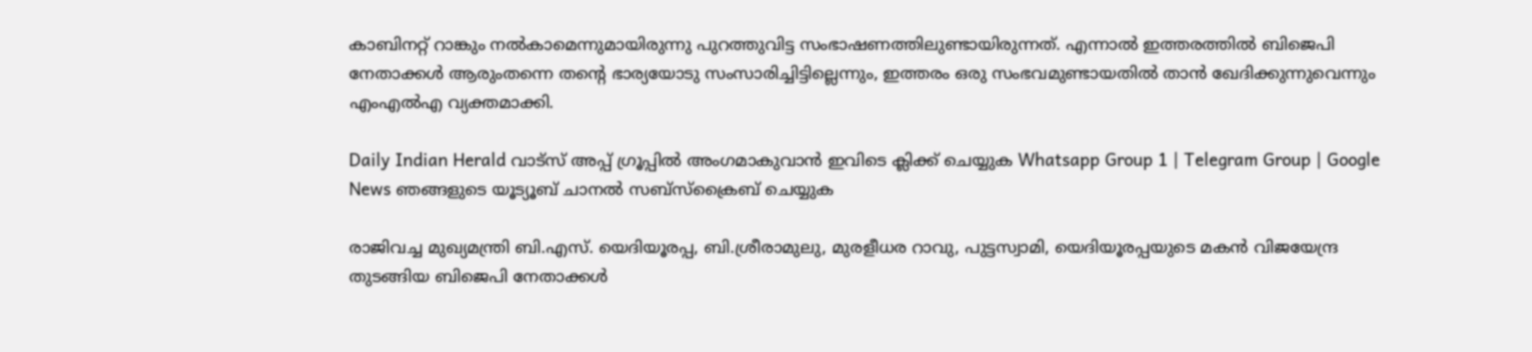കാബിനറ്റ് റാങ്കും നൽകാമെന്നുമായിരുന്നു പുറത്തുവിട്ട സംഭാഷണത്തിലുണ്ടായിരുന്നത്. എന്നാൽ ഇത്തരത്തിൽ ബിജെപി നേതാക്കൾ ആരുംതന്നെ തന്‍റെ ഭാര്യയോടു സംസാരിച്ചിട്ടില്ലെന്നും, ഇത്തരം ഒരു സംഭവമുണ്ടായതിൽ താൻ ഖേദിക്കുന്നുവെന്നും എംഎൽഎ വ്യക്തമാക്കി.

Daily Indian Herald വാട്സ് അപ്പ് ഗ്രൂപ്പിൽ അംഗമാകുവാൻ ഇവിടെ ക്ലിക്ക് ചെയ്യുക Whatsapp Group 1 | Telegram Group | Google News ഞങ്ങളുടെ യൂട്യൂബ് ചാനൽ സബ്സ്ക്രൈബ് ചെയ്യുക

രാജിവച്ച മുഖ്യമന്ത്രി ബി.എസ്. യെദിയൂരപ്പ, ബി.ശ്രീരാമുലു, മുരളീധര റാവു, പുട്ടസ്വാമി, യെദിയൂരപ്പയുടെ മകൻ വിജയേന്ദ്ര തുടങ്ങിയ ബിജെപി നേതാക്കൾ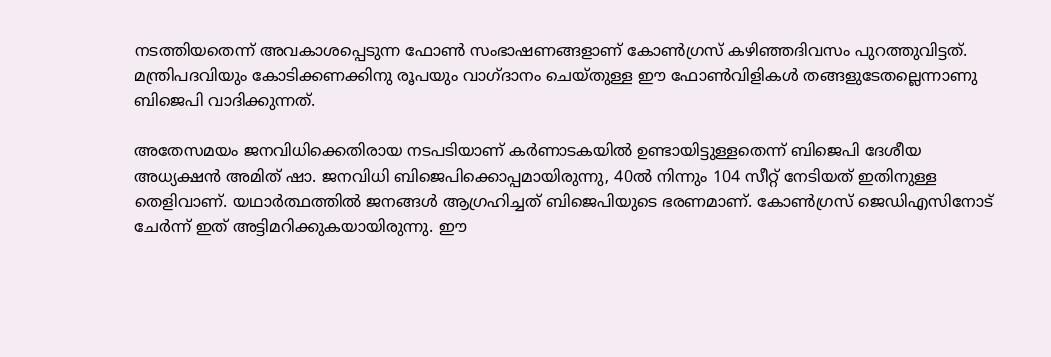നടത്തിയതെന്ന് അവകാശപ്പെടുന്ന ഫോണ്‍ സംഭാഷണങ്ങളാണ് കോണ്‍ഗ്രസ് കഴിഞ്ഞദിവസം പുറത്തുവിട്ടത്. മന്ത്രിപദവിയും കോടിക്കണക്കിനു രൂപയും വാഗ്ദാനം ചെയ്തുള്ള ഈ ഫോണ്‍വിളികൾ തങ്ങളുടേതല്ലെന്നാണു ബിജെപി വാദിക്കുന്നത്.

അതേസമയം ജനവിധിക്കെതിരായ നടപടിയാണ് കര്‍ണാടകയില്‍ ഉണ്ടായിട്ടുള്ളതെന്ന് ബിജെപി ദേശീയ അധ്യക്ഷന്‍ അമിത് ഷാ. ജനവിധി ബിജെപിക്കൊപ്പമായിരുന്നു, 40ല്‍ നിന്നും 104 സീറ്റ് നേടിയത് ഇതിനുള്ള തെളിവാണ്. യഥാര്‍ത്ഥത്തില്‍ ജനങ്ങള്‍ ആഗ്രഹിച്ചത് ബിജെപിയുടെ ഭരണമാണ്. കോണ്‍ഗ്രസ് ജെഡിഎസിനോട് ചേര്‍ന്ന് ഇത് അട്ടിമറിക്കുകയായിരുന്നു. ഈ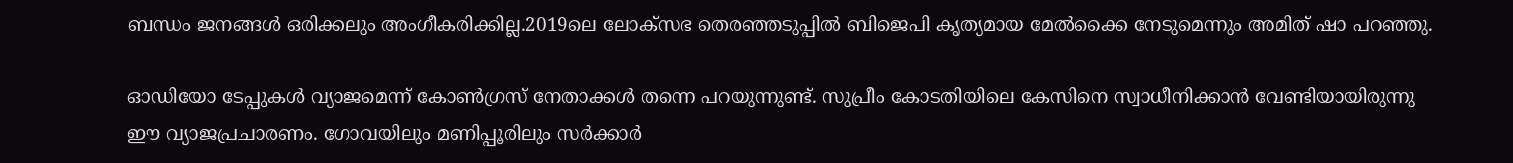ബന്ധം ജനങ്ങള്‍ ഒരിക്കലും അംഗീകരിക്കില്ല.2019ലെ ലോക്‌സഭ തെരഞ്ഞടുപ്പില്‍ ബിജെപി കൃത്യമായ മേല്‍ക്കൈ നേടുമെന്നും അമിത് ഷാ പറഞ്ഞു.

ഓഡിയോ ടേപ്പുകള്‍ വ്യാജമെന്ന് കോണ്‍ഗ്രസ് നേതാക്കള്‍ തന്നെ പറയുന്നുണ്ട്. സുപ്രീം കോടതിയിലെ കേസിനെ സ്വാധീനിക്കാന്‍ വേണ്ടിയായിരുന്നു ഈ വ്യാജപ്രചാരണം. ഗോവയിലും മണിപ്പൂരിലും സര്‍ക്കാര്‍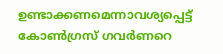ഉണ്ടാക്കണമെന്നാവശ്യപ്പെട്ട് കോണ്‍ഗ്രസ് ഗവര്‍ണറെ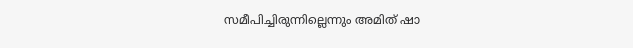സമീപിച്ചിരുന്നില്ലെന്നും അമിത് ഷാ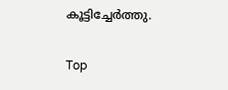കൂട്ടിച്ചേര്‍ത്തു.

Top